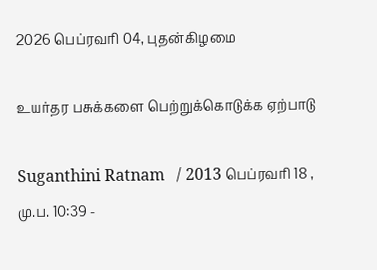2026 பெப்ரவரி 04, புதன்கிழமை

உயர்தர பசுக்களை பெற்றுக்கொடுக்க ஏற்பாடு

Suganthini Ratnam   / 2013 பெப்ரவரி 18 , மு.ப. 10:39 -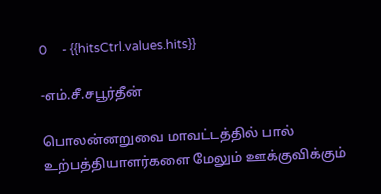0     - {{hitsCtrl.values.hits}}

-எம்.சீ.சபூர்தீன்

பொலன்னறுவை மாவட்டத்தில் பால் உற்பத்தியாளர்களை மேலும் ஊக்குவிக்கும்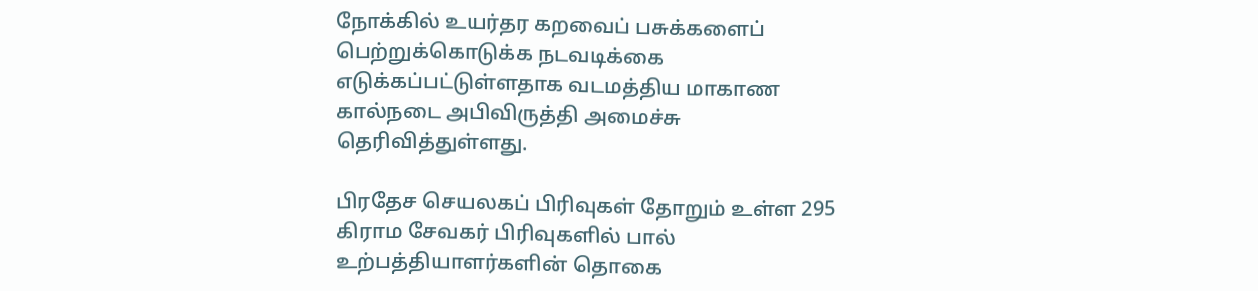நோக்கில் உயர்தர கறவைப் பசுக்களைப் பெற்றுக்கொடுக்க நடவடிக்கை எடுக்கப்பட்டுள்ளதாக வடமத்திய மாகாண கால்நடை அபிவிருத்தி அமைச்சு தெரிவித்துள்ளது.

பிரதேச செயலகப் பிரிவுகள் தோறும் உள்ள 295 கிராம சேவகர் பிரிவுகளில் பால் உற்பத்தியாளர்களின் தொகை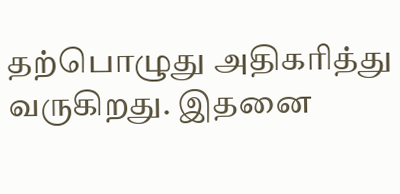தற்பொழுது அதிகரித்து வருகிறது. இதனை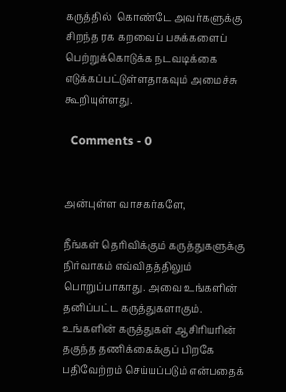கருத்தில்  கொண்டே அவர்களுக்கு சிறந்த ரக கறவைப் பசுக்களைப் பெற்றுக்கொடுக்க நடவடிக்கை எடுக்கப்பட்டுள்ளதாகவும் அமைச்சு கூறியுள்ளது.

  Comments - 0


அன்புள்ள வாசகர்களே,

நீங்கள் தெரிவிக்கும் கருத்துகளுக்கு நிர்வாகம் எவ்விதத்திலும் பொறுப்பாகாது. அவை உங்களின் தனிப்பட்ட கருத்துகளாகும். உங்களின் கருத்துகள் ஆசிரியரின் தகுந்த தணிக்கைக்குப் பிறகே பதிவேற்றம் செய்யப்படும் என்பதைக்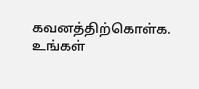கவனத்திற்கொள்க. உங்கள்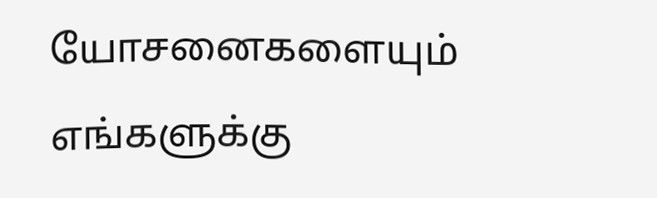யோசனைகளையும் எங்களுக்கு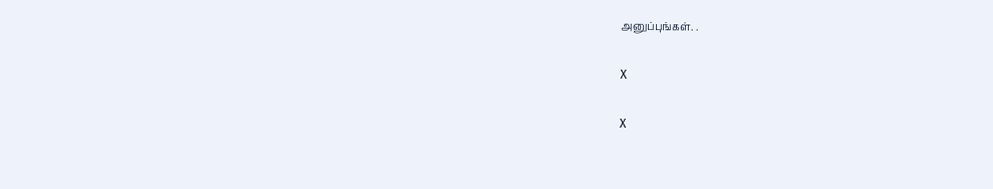அனுப்புங்கள். .

X

X